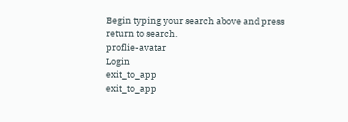Begin typing your search above and press return to search.
proflie-avatar
Login
exit_to_app
exit_to_app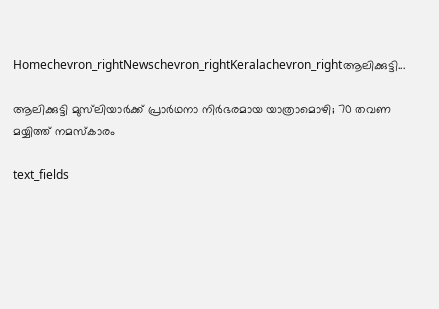Homechevron_rightNewschevron_rightKeralachevron_rightആലിക്കുട്ടി...

ആലിക്കുട്ടി മുസ്‍ലിയാർക്ക് പ്രാർഥനാ നിർഭരമായ യാത്രാമൊഴി; 70 തവണ മയ്യിത്ത് നമസ്കാരം

text_fields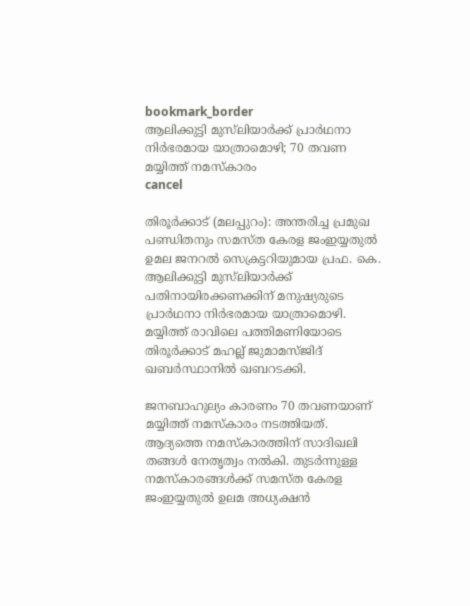bookmark_border
ആലിക്കുട്ടി മുസ്‍ലിയാർക്ക് പ്രാർഥനാ നിർഭരമായ യാത്രാമൊഴി; 70 തവണ മയ്യിത്ത് നമസ്കാരം
cancel

തിരൂര്‍ക്കാട് (മലപ്പുറം): അന്തരിച്ച പ്രമുഖ പണ്ഡിതനും സമസ്ത കേരള ജംഇയ്യതുല്‍ ഉമല ജനറല്‍ സെക്രട്ടറിയുമായ പ്രഫ. കെ. ആലിക്കുട്ടി മുസ്‌ലിയാർക്ക് പതിനായിരക്കണക്കിന് മനുഷ്യരുടെ പ്രാർഥനാ നിർഭരമായ യാത്രാമൊഴി. മയ്യിത്ത് രാവിലെ പത്തിമണിയോടെ തിരൂര്‍ക്കാട് മഹല്ല് ജുമാമസ്ജിദ് ഖബർസ്ഥാനിൽ ഖബറടക്കി.

ജനബാഹുല്യം കാരണം 70 തവണയാണ് മയ്യിത്ത് നമസ്‌കാരം നടത്തിയത്. ആദ്യത്തെ നമസ്കാരത്തിന് സാദിഖലി തങ്ങൾ നേതൃത്വം നൽകി. തുടർന്നുള്ള നമസ്കാരങ്ങൾക്ക് സമസ്ത കേരള ജംഇയ്യതുല്‍ ഉലമ അധ്യക്ഷന്‍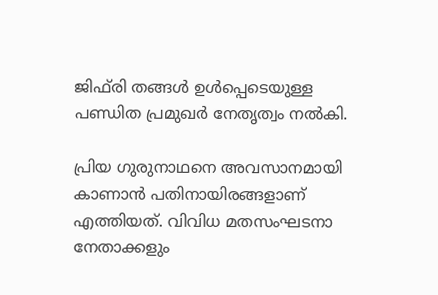ജിഫ്‌രി തങ്ങള്‍ ഉൾപ്പെടെയുള്ള പണ്ഡിത പ്രമുഖർ നേതൃത്വം നല്‍കി.

പ്രിയ ഗുരുനാഥനെ അവസാനമായി കാണാന്‍ പതിനായിരങ്ങളാണ് എത്തിയത്. വിവിധ മതസംഘടനാ നേതാക്കളും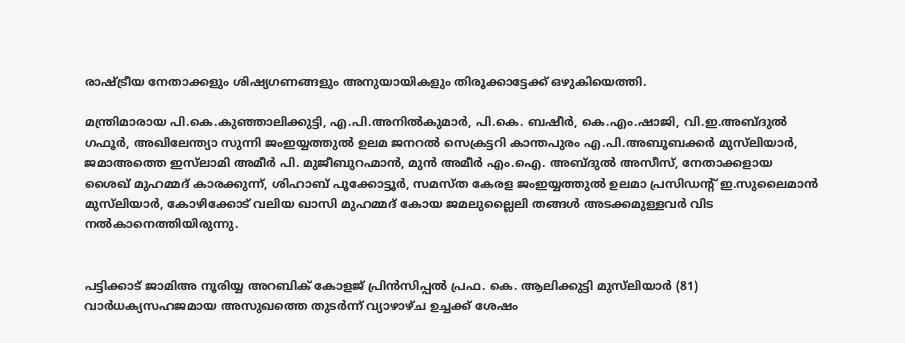രാഷ്ട്രീയ നേതാക്കളും ശിഷ്യഗണങ്ങളും അനുയായികളും തിരൂക്കാട്ടേക്ക് ഒഴുകിയെത്തി.

മന്ത്രിമാരായ പി.കെ.കുഞ്ഞാലിക്കുട്ടി, എ.പി.അനിൽകുമാർ, പി.കെ. ബഷീർ, കെ.എം.ഷാജി, വി.ഇ.അബ്ദുൽ ഗഫൂർ, അഖിലേന്ത്യാ സുന്നി ജംഇയ്യത്തുൽ ഉലമ ജനറൽ സെക്രട്ടറി കാന്തപുരം എ.പി.അബൂബക്കർ മുസ്‍ലിയാർ, ജമാഅത്തെ ഇസ്‍ലാമി അമീർ പി. മുജീബുറഹ്മാൻ, മുൻ അമീർ എം.ഐ. അബ്ദുൽ അസീസ്, നേതാക്കളായ ശൈഖ് മുഹമ്മദ് കാരക്കുന്ന്, ശിഹാബ് പൂക്കോട്ടൂർ, സമസ്ത കേരള ജംഇയ്യത്തുൽ ഉലമാ പ്രസിഡന്റ് ഇ.സുലൈമാൻ മുസ്‍ലിയാർ, കോഴിക്കോട് വലിയ ഖാസി മുഹമ്മദ് കോയ ജമലുല്ലൈലി തങ്ങൾ അടക്കമുള്ളവർ വിട നൽകാനെത്തിയിരുന്നു.


പട്ടിക്കാട് ജാമിഅ നൂരിയ്യ അറബിക് കോളജ് പ്രിൻസിപ്പൽ പ്രഫ. കെ. ആലിക്കുട്ടി മുസ്‌ലിയാര്‍ (81) വാര്‍ധക്യസഹജമായ അസുഖത്തെ തുടര്‍ന്ന് വ്യാഴാഴ്ച ഉച്ചക്ക് ശേഷം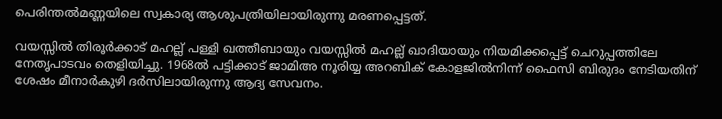പെരിന്തല്‍മണ്ണയിലെ സ്വകാര്യ ആശുപത്രിയിലായിരുന്നു മരണപ്പെട്ടത്.

വയസ്സില്‍ തിരൂര്‍ക്കാട് മഹല്ല് പള്ളി ഖത്തീബായും വയസ്സില്‍ മഹല്ല് ഖാദിയായും നിയമിക്കപ്പെട്ട് ചെറുപ്പത്തിലേ നേതൃപാടവം തെളിയിച്ചു. 1968ല്‍ പട്ടിക്കാട് ജാമിഅ നൂരിയ്യ അറബിക് കോളജില്‍നിന്ന് ഫൈസി ബിരുദം നേടിയതിന് ശേഷം മീനാര്‍കുഴി ദര്‍സിലായിരുന്നു ആദ്യ സേവനം.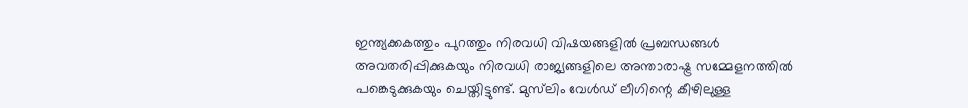ഇന്ത്യക്കകത്തും പുറത്തും നിരവധി വിഷയങ്ങളില്‍ പ്രബന്ധങ്ങള്‍ അവതരിപ്പിക്കുകയും നിരവധി രാജ്യങ്ങളിലെ അന്താരാഷ്ട്ര സമ്മേളനത്തില്‍ പങ്കെടുക്കുകയും ചെയ്തിട്ടുണ്ട്. മുസ്‌ലിം വേൾഡ് ലീഗിന്റെ കീഴിലുള്ള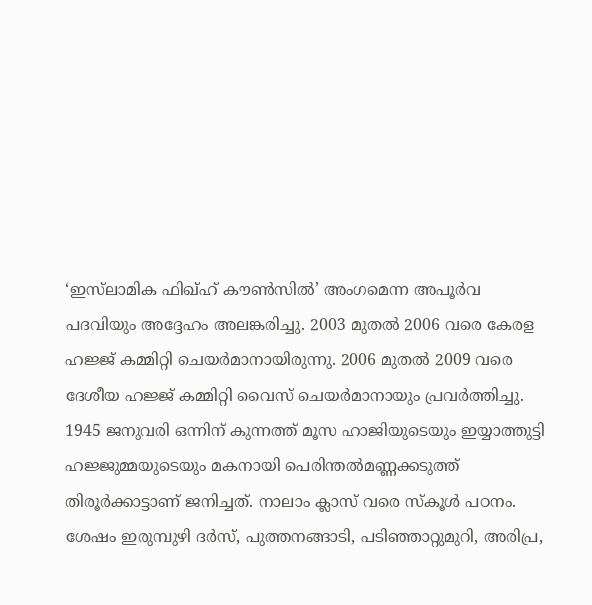‘ഇസ്‌ലാമിക ഫിഖ്ഹ് കൗൺസിൽ’ അംഗമെന്ന അപൂർവ പദവിയും അദ്ദേഹം അലങ്കരിച്ചു. 2003 മുതല്‍ 2006 വരെ കേരള ഹജ്ജ് കമ്മിറ്റി ചെയര്‍മാനായിരുന്നു. 2006 മുതല്‍ 2009 വരെ ദേശീയ ഹജ്ജ് കമ്മിറ്റി വൈസ് ചെയര്‍മാനായും പ്രവര്‍ത്തിച്ചു. 1945 ജനുവരി ഒന്നിന് കുന്നത്ത് മൂസ ഹാജിയുടെയും ഇയ്യാത്തുട്ടി ഹജ്ജുമ്മയുടെയും മകനായി പെരിന്തൽമണ്ണക്കടുത്ത് തിരൂർക്കാട്ടാണ് ജനിച്ചത്. നാലാം ക്ലാസ് വരെ സ്‌കൂൾ പഠനം. ശേഷം ഇരുമ്പുഴി ദർസ്, പുത്തനങ്ങാടി, പടിഞ്ഞാറ്റുമുറി, അരിപ്ര,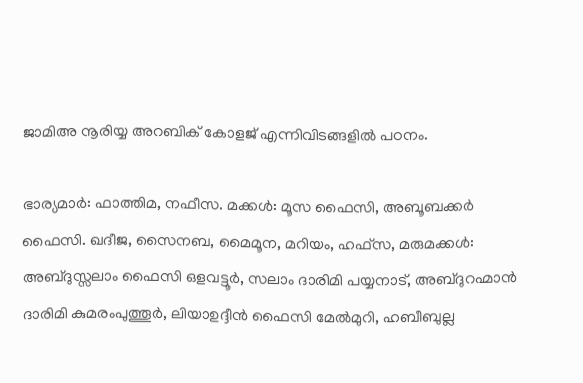ജാമിഅ നൂരിയ്യ അറബിക് കോളജ് എന്നിവിടങ്ങളിൽ പഠനം.

ഭാര്യമാർ: ഫാത്തിമ, നഫീസ. മക്കൾ: മൂസ ഫൈസി, അബൂബക്കർ ഫൈസി. ഖദീജ, സൈനബ, മൈമൂന, മറിയം, ഹഫ്സ, മരുമക്കൾ: അബ്ദുസ്സലാം ഫൈസി ഒളവട്ടൂർ, സലാം ദാരിമി പയ്യനാട്, അബ്ദുറഹ്മാൻ ദാരിമി കുമരംപുത്തൂർ, ലിയാഉദ്ദീൻ ഫൈസി മേൽമുറി, ഹബീബുല്ല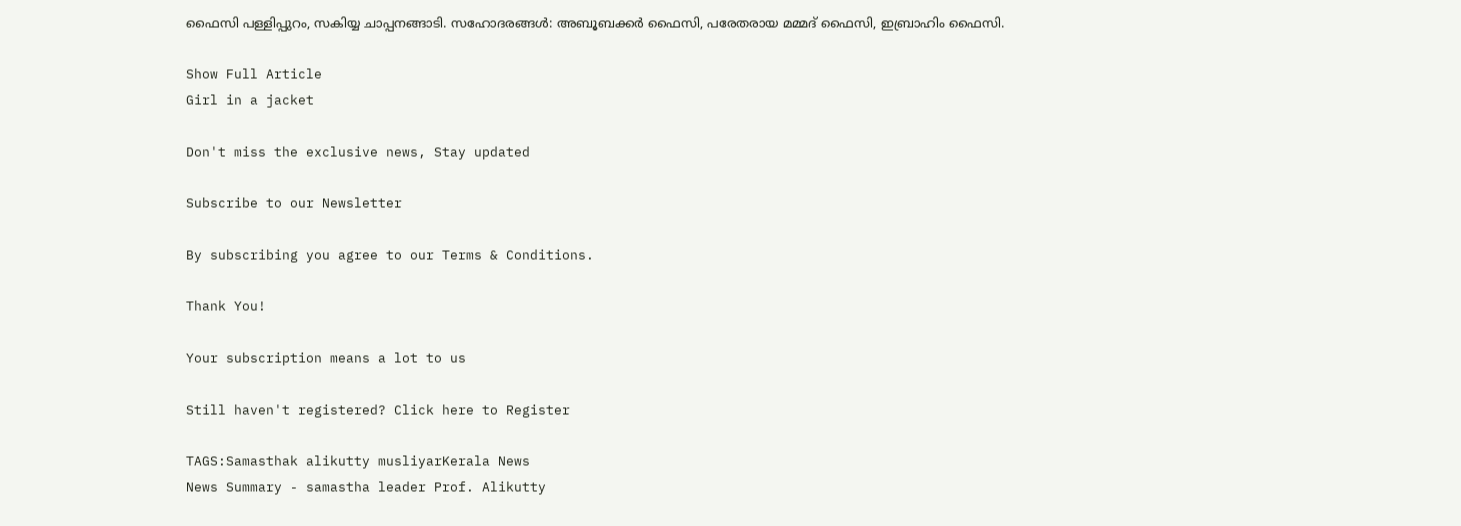ഫൈസി പള്ളിപ്പുറം, സകിയ്യ ചാപ്പനങ്ങാടി. സഹോദരങ്ങൾ: അബൂബക്കർ ഫൈസി, പരേതരായ മമ്മദ് ഫൈസി, ഇബ്രാഹിം ഫൈസി.

Show Full Article
Girl in a jacket

Don't miss the exclusive news, Stay updated

Subscribe to our Newsletter

By subscribing you agree to our Terms & Conditions.

Thank You!

Your subscription means a lot to us

Still haven't registered? Click here to Register

TAGS:Samasthak alikutty musliyarKerala News
News Summary - samastha leader Prof. Alikutty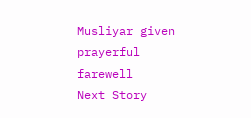Musliyar given prayerful farewell
Next Story